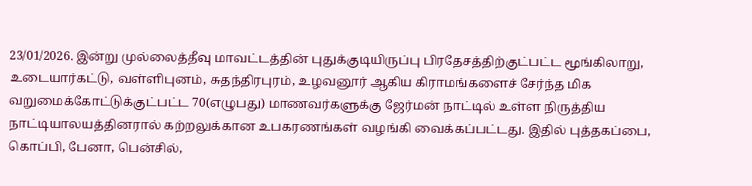23/01/2026. இன்று முல்லைத்தீவு மாவட்டத்தின் புதுக்குடியிருப்பு பிரதேசத்திற்குட்பட்ட மூங்கிலாறு, உடையார்கட்டு, வள்ளிபுனம், சுதந்திரபுரம், உழவனூர் ஆகிய கிராமங்களைச் சேர்ந்த மிக வறுமைக்கோட்டுக்குட்பட்ட 70(எழுபது) மாணவர்களுக்கு ஜேர்மன் நாட்டில் உள்ள நிருத்திய நாட்டியாலயத்தினரால் கற்றலுக்கான உபகரணங்கள் வழங்கி வைக்கப்பட்டது. இதில் புத்தகப்பை, கொப்பி, பேனா, பென்சில்,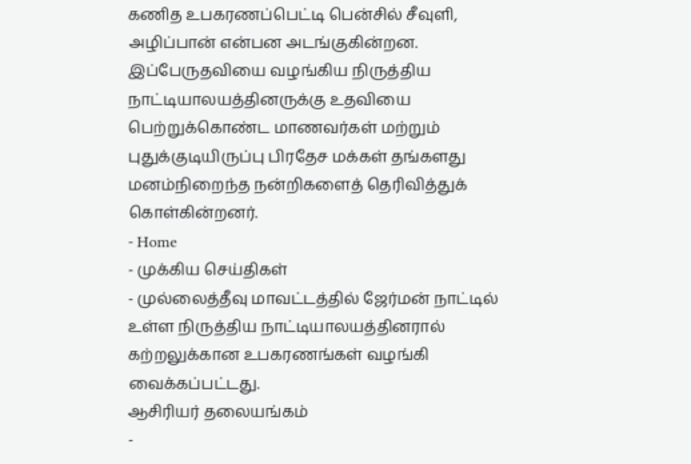கணித உபகரணப்பெட்டி பென்சில் சீவுளி, அழிப்பான் என்பன அடங்குகின்றன. இப்பேருதவியை வழங்கிய நிருத்திய நாட்டியாலயத்தினருக்கு உதவியை பெற்றுக்கொண்ட மாணவர்கள் மற்றும் புதுக்குடியிருப்பு பிரதேச மக்கள் தங்களது மனம்நிறைந்த நன்றிகளைத் தெரிவித்துக் கொள்கின்றனர்.
- Home
- முக்கிய செய்திகள்
- முல்லைத்தீவு மாவட்டத்தில் ஜேர்மன் நாட்டில் உள்ள நிருத்திய நாட்டியாலயத்தினரால் கற்றலுக்கான உபகரணங்கள் வழங்கி வைக்கப்பட்டது.
ஆசிரியர் தலையங்கம்
-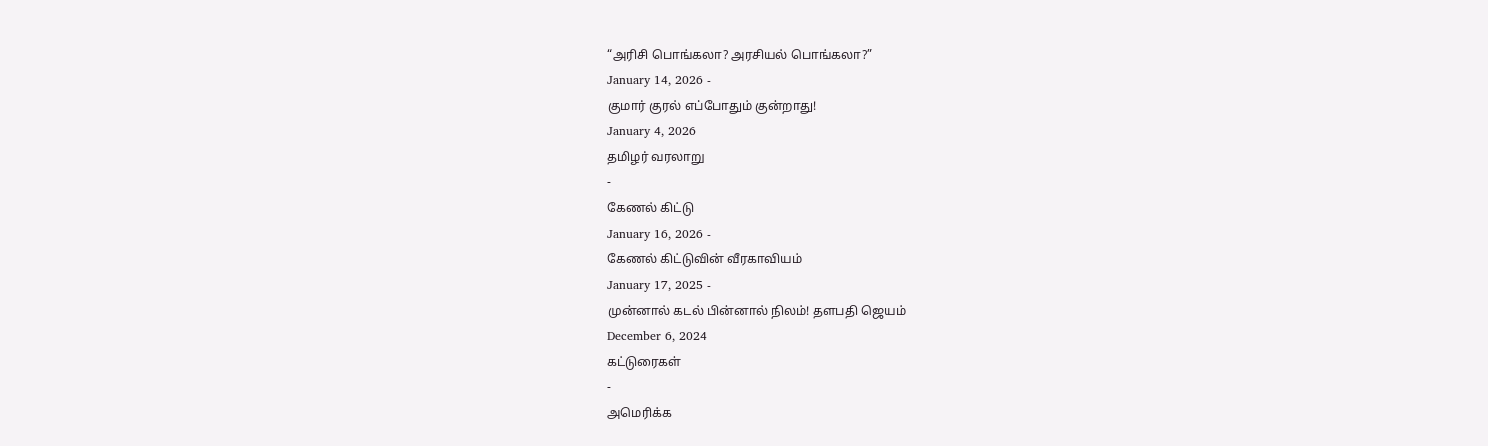“அரிசி பொங்கலா? அரசியல் பொங்கலா?”
January 14, 2026 -
குமார் குரல் எப்போதும் குன்றாது!
January 4, 2026
தமிழர் வரலாறு
-
கேணல் கிட்டு
January 16, 2026 -
கேணல் கிட்டுவின் வீரகாவியம்
January 17, 2025 -
முன்னால் கடல் பின்னால் நிலம்! தளபதி ஜெயம்
December 6, 2024
கட்டுரைகள்
-
அமெரிக்க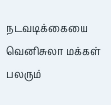நடவடிக்கையை வெனிசுலா மக்கள் பலரும்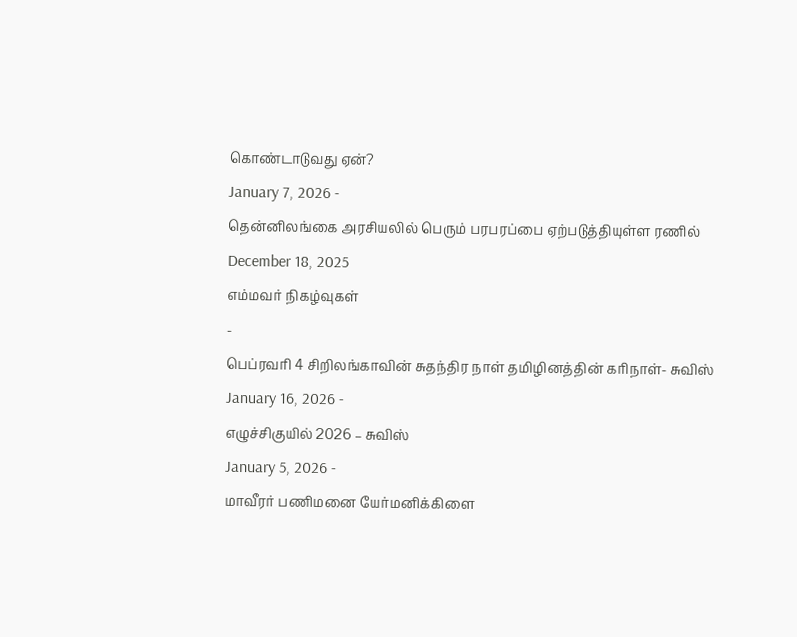கொண்டாடுவது ஏன்?
January 7, 2026 -
தென்னிலங்கை அரசியலில் பெரும் பரபரப்பை ஏற்படுத்தியுள்ள ரணில்
December 18, 2025
எம்மவர் நிகழ்வுகள்
-
பெப்ரவரி 4 சிறிலங்காவின் சுதந்திர நாள் தமிழினத்தின் கரிநாள்- சுவிஸ்
January 16, 2026 -
எழுச்சிகுயில் 2026 – சுவிஸ்
January 5, 2026 -
மாவீரர் பணிமனை யேர்மனிக்கிளை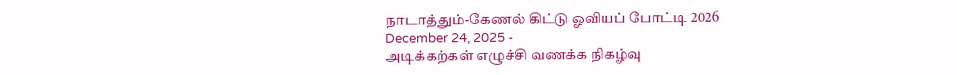நாடாத்தும்-கேணல் கிட்டு ஓவியப் போட்டி 2026
December 24, 2025 -
அடிக்கற்கள் எழுச்சி வணக்க நிகழ்வு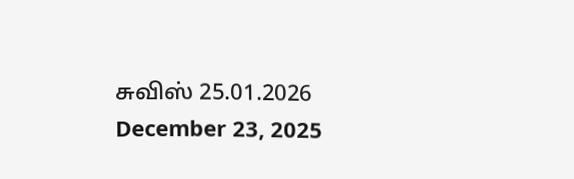சுவிஸ் 25.01.2026
December 23, 2025